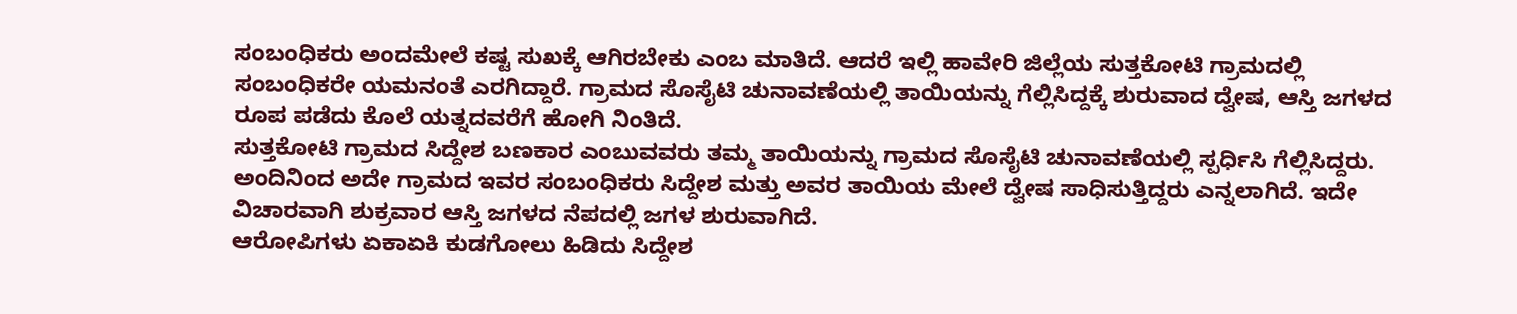ಸಂಬಂಧಿಕರು ಅಂದಮೇಲೆ ಕಷ್ಟ ಸುಖಕ್ಕೆ ಆಗಿರಬೇಕು ಎಂಬ ಮಾತಿದೆ. ಆದರೆ ಇಲ್ಲಿ ಹಾವೇರಿ ಜಿಲ್ಲೆಯ ಸುತ್ತಕೋಟಿ ಗ್ರಾಮದಲ್ಲಿ ಸಂಬಂಧಿಕರೇ ಯಮನಂತೆ ಎರಗಿದ್ದಾರೆ. ಗ್ರಾಮದ ಸೊಸೈಟಿ ಚುನಾವಣೆಯಲ್ಲಿ ತಾಯಿಯನ್ನು ಗೆಲ್ಲಿಸಿದ್ದಕ್ಕೆ ಶುರುವಾದ ದ್ವೇಷ, ಆಸ್ತಿ ಜಗಳದ ರೂಪ ಪಡೆದು ಕೊಲೆ ಯತ್ನದವರೆಗೆ ಹೋಗಿ ನಿಂತಿದೆ.
ಸುತ್ತಕೋಟಿ ಗ್ರಾಮದ ಸಿದ್ದೇಶ ಬಣಕಾರ ಎಂಬುವವರು ತಮ್ಮ ತಾಯಿಯನ್ನು ಗ್ರಾಮದ ಸೊಸೈಟಿ ಚುನಾವಣೆಯಲ್ಲಿ ಸ್ಪರ್ಧಿಸಿ ಗೆಲ್ಲಿಸಿದ್ದರು. ಅಂದಿನಿಂದ ಅದೇ ಗ್ರಾಮದ ಇವರ ಸಂಬಂಧಿಕರು ಸಿದ್ದೇಶ ಮತ್ತು ಅವರ ತಾಯಿಯ ಮೇಲೆ ದ್ವೇಷ ಸಾಧಿಸುತ್ತಿದ್ದರು ಎನ್ನಲಾಗಿದೆ. ಇದೇ ವಿಚಾರವಾಗಿ ಶುಕ್ರವಾರ ಆಸ್ತಿ ಜಗಳದ ನೆಪದಲ್ಲಿ ಜಗಳ ಶುರುವಾಗಿದೆ.
ಆರೋಪಿಗಳು ಏಕಾಏಕಿ ಕುಡಗೋಲು ಹಿಡಿದು ಸಿದ್ದೇಶ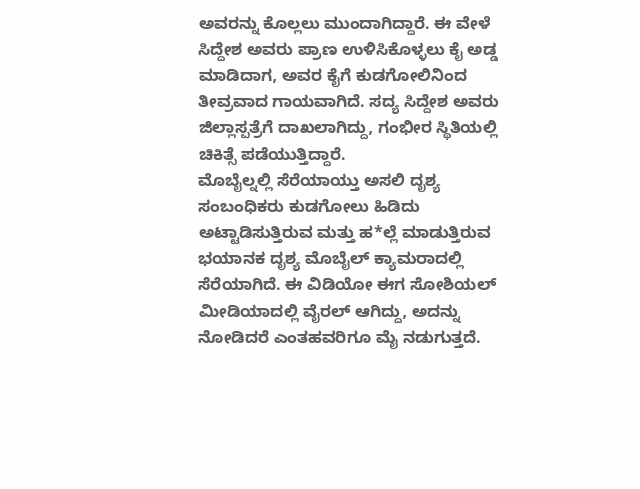ಅವರನ್ನು ಕೊಲ್ಲಲು ಮುಂದಾಗಿದ್ದಾರೆ. ಈ ವೇಳೆ ಸಿದ್ದೇಶ ಅವರು ಪ್ರಾಣ ಉಳಿಸಿಕೊಳ್ಳಲು ಕೈ ಅಡ್ಡ ಮಾಡಿದಾಗ, ಅವರ ಕೈಗೆ ಕುಡಗೋಲಿನಿಂದ ತೀವ್ರವಾದ ಗಾಯವಾಗಿದೆ. ಸದ್ಯ ಸಿದ್ದೇಶ ಅವರು ಜಿಲ್ಲಾಸ್ಪತ್ರೆಗೆ ದಾಖಲಾಗಿದ್ದು, ಗಂಭೀರ ಸ್ಥಿತಿಯಲ್ಲಿ ಚಿಕಿತ್ಸೆ ಪಡೆಯುತ್ತಿದ್ದಾರೆ.
ಮೊಬೈಲ್ನಲ್ಲಿ ಸೆರೆಯಾಯ್ತು ಅಸಲಿ ದೃಶ್ಯ
ಸಂಬಂಧಿಕರು ಕುಡಗೋಲು ಹಿಡಿದು ಅಟ್ಟಾಡಿಸುತ್ತಿರುವ ಮತ್ತು ಹ*ಲ್ಲೆ ಮಾಡುತ್ತಿರುವ ಭಯಾನಕ ದೃಶ್ಯ ಮೊಬೈಲ್ ಕ್ಯಾಮರಾದಲ್ಲಿ ಸೆರೆಯಾಗಿದೆ. ಈ ವಿಡಿಯೋ ಈಗ ಸೋಶಿಯಲ್ ಮೀಡಿಯಾದಲ್ಲಿ ವೈರಲ್ ಆಗಿದ್ದು, ಅದನ್ನು ನೋಡಿದರೆ ಎಂತಹವರಿಗೂ ಮೈ ನಡುಗುತ್ತದೆ.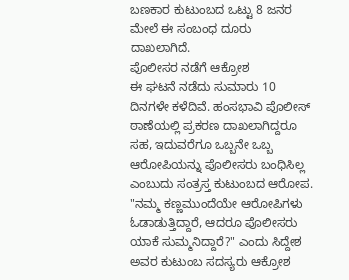ಬಣಕಾರ ಕುಟುಂಬದ ಒಟ್ಟು 8 ಜನರ ಮೇಲೆ ಈ ಸಂಬಂಧ ದೂರು ದಾಖಲಾಗಿದೆ.
ಪೊಲೀಸರ ನಡೆಗೆ ಆಕ್ರೋಶ
ಈ ಘಟನೆ ನಡೆದು ಸುಮಾರು 10 ದಿನಗಳೇ ಕಳೆದಿವೆ. ಹಂಸಭಾವಿ ಪೊಲೀಸ್ ಠಾಣೆಯಲ್ಲಿ ಪ್ರಕರಣ ದಾಖಲಾಗಿದ್ದರೂ ಸಹ, ಇದುವರೆಗೂ ಒಬ್ಬನೇ ಒಬ್ಬ ಆರೋಪಿಯನ್ನು ಪೊಲೀಸರು ಬಂಧಿಸಿಲ್ಲ ಎಂಬುದು ಸಂತ್ರಸ್ತ ಕುಟುಂಬದ ಆರೋಪ. "ನಮ್ಮ ಕಣ್ಣಮುಂದೆಯೇ ಆರೋಪಿಗಳು ಓಡಾಡುತ್ತಿದ್ದಾರೆ, ಆದರೂ ಪೊಲೀಸರು ಯಾಕೆ ಸುಮ್ಮನಿದ್ದಾರೆ?" ಎಂದು ಸಿದ್ದೇಶ ಅವರ ಕುಟುಂಬ ಸದಸ್ಯರು ಆಕ್ರೋಶ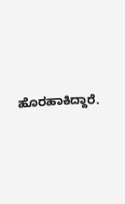ಹೊರಹಾಕಿದ್ದಾರೆ.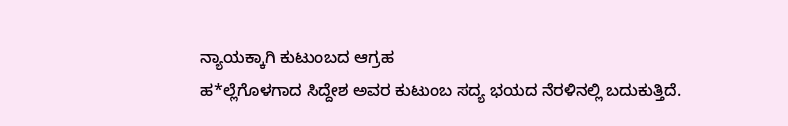ನ್ಯಾಯಕ್ಕಾಗಿ ಕುಟುಂಬದ ಆಗ್ರಹ
ಹ*ಲ್ಲೆಗೊಳಗಾದ ಸಿದ್ದೇಶ ಅವರ ಕುಟುಂಬ ಸದ್ಯ ಭಯದ ನೆರಳಿನಲ್ಲಿ ಬದುಕುತ್ತಿದೆ.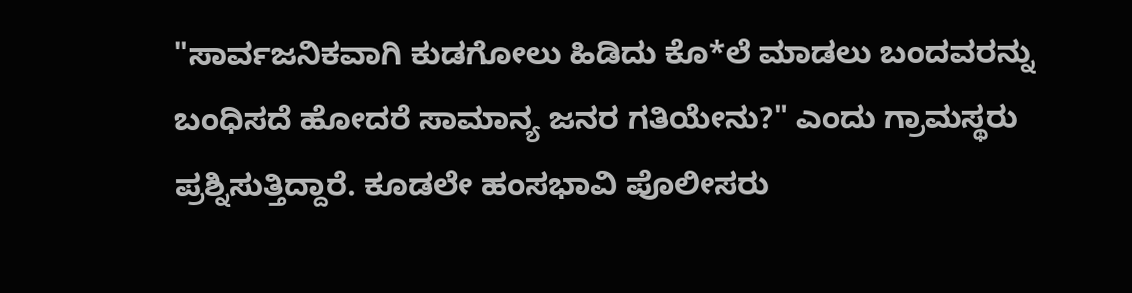"ಸಾರ್ವಜನಿಕವಾಗಿ ಕುಡಗೋಲು ಹಿಡಿದು ಕೊ*ಲೆ ಮಾಡಲು ಬಂದವರನ್ನು ಬಂಧಿಸದೆ ಹೋದರೆ ಸಾಮಾನ್ಯ ಜನರ ಗತಿಯೇನು?" ಎಂದು ಗ್ರಾಮಸ್ಥರು ಪ್ರಶ್ನಿಸುತ್ತಿದ್ದಾರೆ. ಕೂಡಲೇ ಹಂಸಭಾವಿ ಪೊಲೀಸರು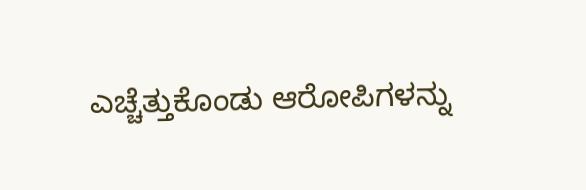ಎಚ್ಚೆತ್ತುಕೊಂಡು ಆರೋಪಿಗಳನ್ನು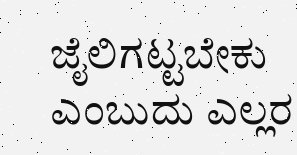ಜೈಲಿಗಟ್ಟಬೇಕು ಎಂಬುದು ಎಲ್ಲರ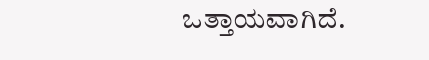ಒತ್ತಾಯವಾಗಿದೆ.